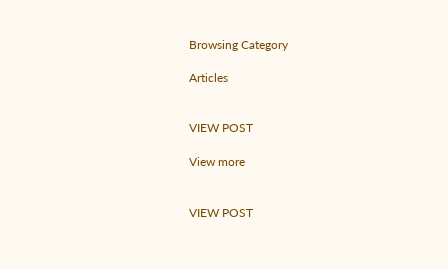Browsing Category

Articles


VIEW POST

View more


VIEW POST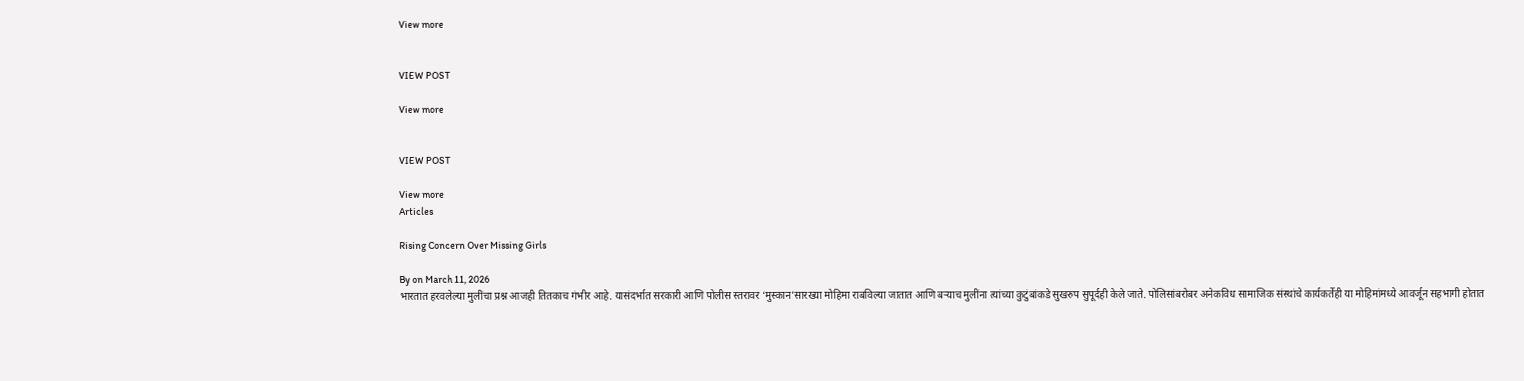View more


VIEW POST

View more


VIEW POST

View more
Articles

Rising Concern Over Missing Girls

By on March 11, 2026
भारतात हरवलेल्या मुलींचा प्रश्न आजही तितकाच गंभीर आहे. यासंदर्भात सरकारी आणि पोलीस स्तरावर ‘मुस्कान’सारख्या मोहिमा राबविल्या जातात आणि बर्‍याच मुलींना त्यांच्या कुटुंबांकडे सुखरुप सुपूर्दही केले जाते. पोलिसांबरोबर अनेकविध सामाजिक संस्थांचे कार्यकर्तेही या मोहिमांमध्ये आवर्जून सहभागी होतात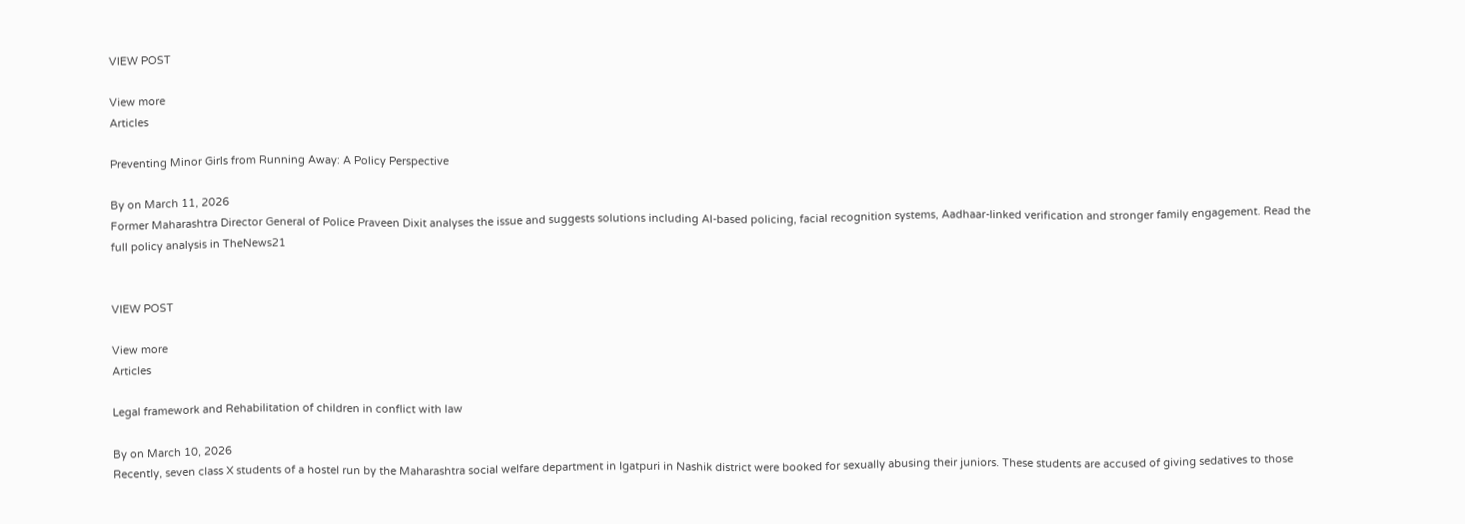VIEW POST

View more
Articles

Preventing Minor Girls from Running Away: A Policy Perspective

By on March 11, 2026
Former Maharashtra Director General of Police Praveen Dixit analyses the issue and suggests solutions including AI-based policing, facial recognition systems, Aadhaar-linked verification and stronger family engagement. Read the full policy analysis in TheNews21


VIEW POST

View more
Articles

Legal framework and Rehabilitation of children in conflict with law

By on March 10, 2026
Recently, seven class X students of a hostel run by the Maharashtra social welfare department in Igatpuri in Nashik district were booked for sexually abusing their juniors. These students are accused of giving sedatives to those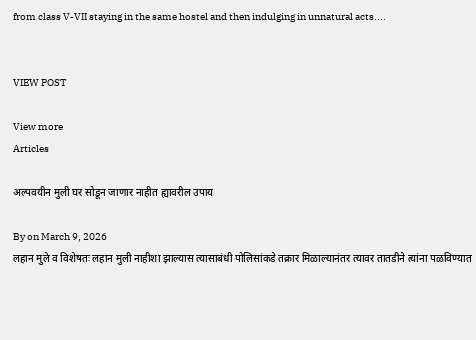from class V-VII staying in the same hostel and then indulging in unnatural acts....


VIEW POST

View more
Articles

अल्पवयीन मुली घर सोडून जाणार नाहीत ह्यावरील उपाय

By on March 9, 2026
लहान मुले व विशेषतः लहान मुली नाहीशा झाल्यास त्यासाबंधी पोलिसांकडे तक्रार मिळाल्यानंतर त्यावर तातडीने त्यांना पळविण्यात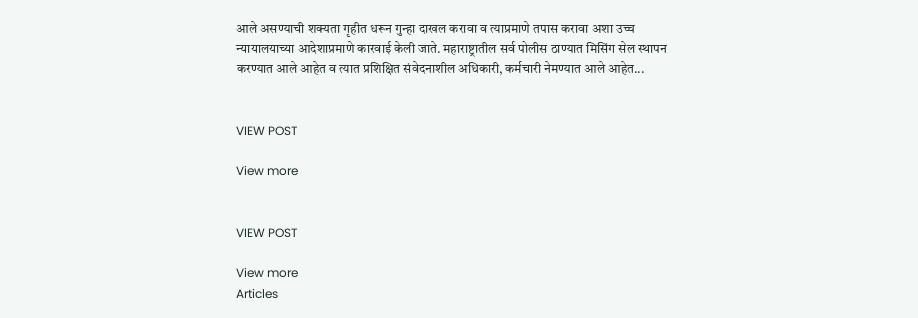आले असण्याची शक्यता गृहीत धरून गुन्हा दाखल करावा व त्याप्रमाणे तपास करावा अशा उच्च न्यायालयाच्या आदेशाप्रमाणे कारवाई केली जाते. महाराष्ट्रातील सर्व पोलीस ठाण्यात मिसिंग सेल स्थापन करण्यात आले आहेत व त्यात प्रशिक्षित संवेदनाशील अधिकारी, कर्मचारी नेमण्यात आले आहेत...


VIEW POST

View more


VIEW POST

View more
Articles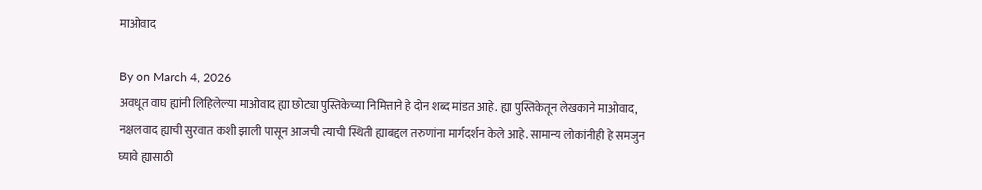माओवाद

By on March 4, 2026
अवधूत वाघ ह्यांनी लिहिलेल्या माओवाद ह्या छोट्या पुस्तिकेच्या निमित्ताने हे दोन शब्द मांडत आहे. ह्या पुस्तिकेतून लेखकाने माओवाद, नक्षलवाद ह्याची सुरवात कशी झाली पासून आजची त्याची स्थिती ह्याबद्दल तरुणांना मार्गदर्शन केले आहे. सामान्य लोकांनीही हे समजुन घ्यावे ह्यासाठी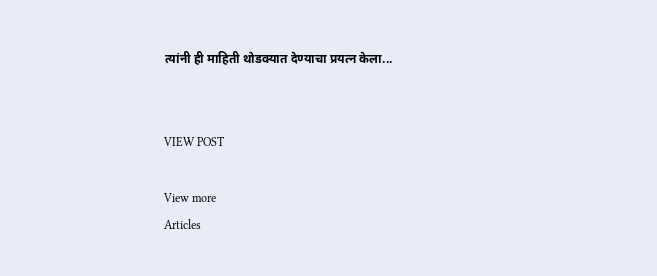त्यांनी ही माहिती थोडक्यात देण्याचा प्रयत्न केला...


VIEW POST

View more
Articles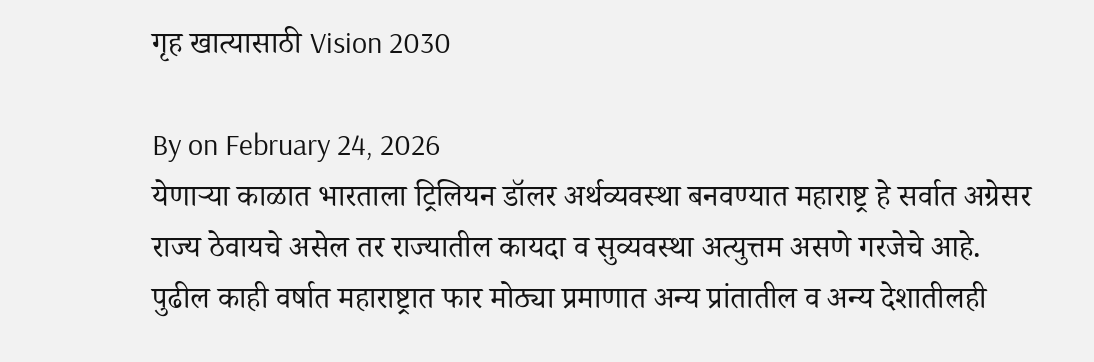गृह खात्यासाठी Vision 2030

By on February 24, 2026
येणार्‍या काळात भारताला ट्रिलियन डॉलर अर्थव्यवस्था बनवण्यात महाराष्ट्र हे सर्वात अग्रेसर राज्य ठेवायचे असेल तर राज्यातील कायदा व सुव्यवस्था अत्युत्तम असणे गरजेचे आहे. पुढील काही वर्षात महाराष्ट्रात फार मोठ्या प्रमाणात अन्य प्रांतातील व अन्य देशातीलही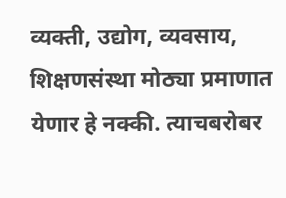व्यक्ती, उद्योग, व्यवसाय, शिक्षणसंस्था मोठ्या प्रमाणात येणार हे नक्की. त्याचबरोबर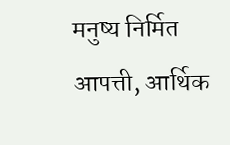मनुष्य निर्मित आपत्ती, आर्थिक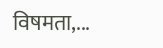विषमता,...